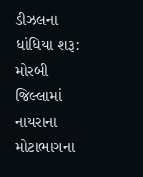ડીઝલના ધાંધિયા શરૂ: મોરબી જિલ્લામાં નાયરાના મોટાભાગના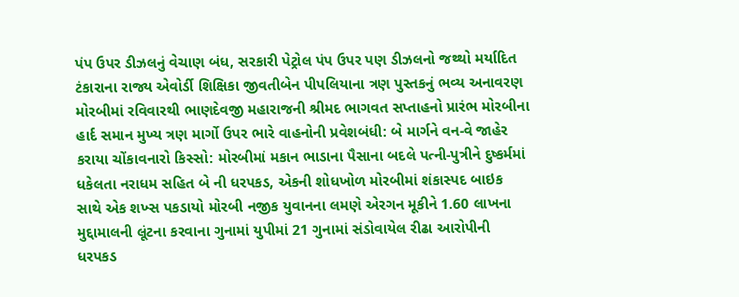પંપ ઉપર ડીઝલનું વેચાણ બંધ, સરકારી પેટ્રોલ પંપ ઉપર પણ ડીઝલનો જથ્થો મર્યાદિત ટંકારાના રાજ્ય એવોર્ડી શિક્ષિકા જીવતીબેન પીપલિયાના ત્રણ પુસ્તકનું ભવ્ય અનાવરણ મોરબીમાં રવિવારથી ભાણદેવજી મહારાજની શ્રીમદ ભાગવત સપ્તાહનો પ્રારંભ મોરબીના હાર્દ સમાન મુખ્ય ત્રણ માર્ગો ઉપર ભારે વાહનોની પ્રવેશબંધી: બે માર્ગને વન-વે જાહેર કરાયા ચોંકાવનારો કિસ્સો: મોરબીમાં મકાન ભાડાના પૈસાના બદલે પત્ની-પુત્રીને દુષ્કર્મમાં ધકેલતા નરાધમ સહિત બે ની ધરપકડ, એકની શોધખોળ મોરબીમાં શંકાસ્પદ બાઇક સાથે એક શખ્સ પકડાયો મોરબી નજીક યુવાનના લમણે એરગન મૂકીને 1.60 લાખના મુદ્દામાલની લૂંટના કરવાના ગુનામાં યુપીમાં 21 ગુનામાં સંડોવાયેલ રીઢા આરોપીની ધરપકડ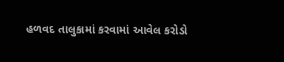હળવદ તાલુકામાં કરવામાં આવેલ કરોડો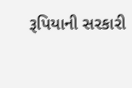રૂપિયાની સરકારી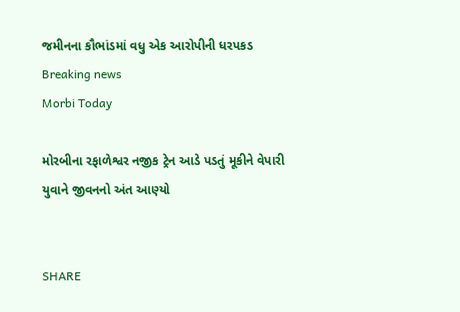જમીનના કૌભાંડમાં વધુ એક આરોપીની ધરપકડ
Breaking news
Morbi Today

મોરબીના રફાળેશ્વર નજીક ટ્રેન આડે પડતું મૂકીને વેપારી યુવાને જીવનનો અંત આણ્યો


SHARE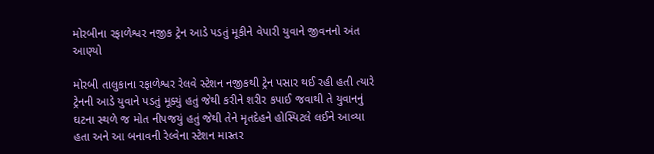મોરબીના રફાળેશ્વર નજીક ટ્રેન આડે પડતું મૂકીને વેપારી યુવાને જીવનનો અંત આણ્યો

મોરબી તાલુકાના રફાળેશ્વર રેલવે સ્ટેશન નજીકથી ટ્રેન પસાર થઈ રહી હતી ત્યારે ટ્રેનની આડે યુવાને પડતું મૂક્યું હતું જેથી કરીને શરીર કપાઈ જવાથી તે યુવાનનું ઘટના સ્થળે જ મોત નીપજયું હતું જેથી તેને મૃતદેહને હોસ્પિટલે લઈને આવ્યા હતા અને આ બનાવની રેલ્વેના સ્ટેશન માસ્તર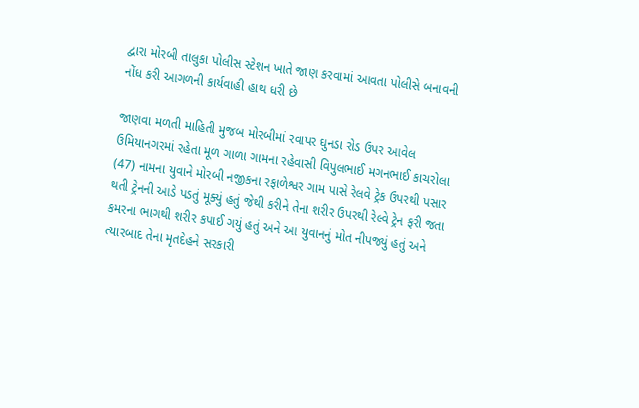દ્વારા મોરબી તાલુકા પોલીસ સ્ટેશન ખાતે જાણ કરવામાં આવતા પોલીસે બનાવની નોંધ કરી આગળની કાર્યવાહી હાથ ધરી છે

જાણવા મળતી માહિતી મુજબ મોરબીમાં રવાપર ઘુનડા રોડ ઉપર આવેલ ઉમિયાનગરમાં રહેતા મૂળ ગાળા ગામના રહેવાસી વિપુલભાઈ મગનભાઈ કાચરોલા (47) નામના યુવાને મોરબી નજીકના રફાળેશ્વર ગામ પાસે રેલવે ટ્રેક ઉપરથી પસાર થતી ટ્રેનની આડે પડતું મૂક્યું હતું જેથી કરીને તેના શરીર ઉપરથી રેલ્વે ટ્રેન ફરી જતા કમરના ભાગથી શરીર કપાઈ ગયું હતું અને આ યુવાનનું મોત નીપજ્યું હતું અને ત્યારબાદ તેના મૃતદેહને સરકારી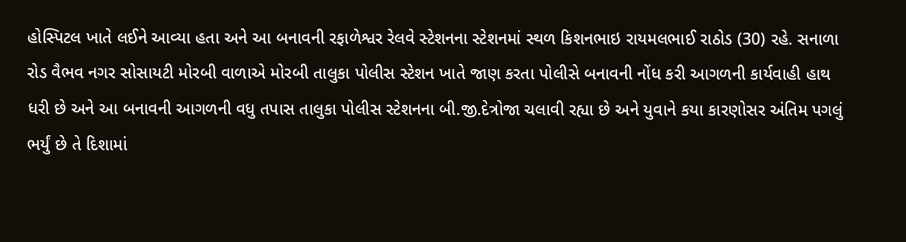હોસ્પિટલ ખાતે લઈને આવ્યા હતા અને આ બનાવની રફાળેશ્વર રેલવે સ્ટેશનના સ્ટેશનમાં સ્થળ કિશનભાઇ રાયમલભાઈ રાઠોડ (30) રહે. સનાળા રોડ વૈભવ નગર સોસાયટી મોરબી વાળાએ મોરબી તાલુકા પોલીસ સ્ટેશન ખાતે જાણ કરતા પોલીસે બનાવની નોંધ કરી આગળની કાર્યવાહી હાથ ધરી છે અને આ બનાવની આગળની વધુ તપાસ તાલુકા પોલીસ સ્ટેશનના બી.જી.દેત્રોજા ચલાવી રહ્યા છે અને યુવાને કયા કારણોસર અંતિમ પગલું ભર્યું છે તે દિશામાં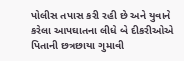પોલીસ તપાસ કરી રહી છે અને યુવાને કરેલા આપઘાતના લીધે બે દીકરીઓએ પિતાની છત્રછાયા ગુમાવી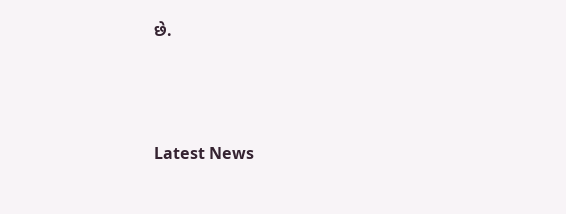છે.






Latest News